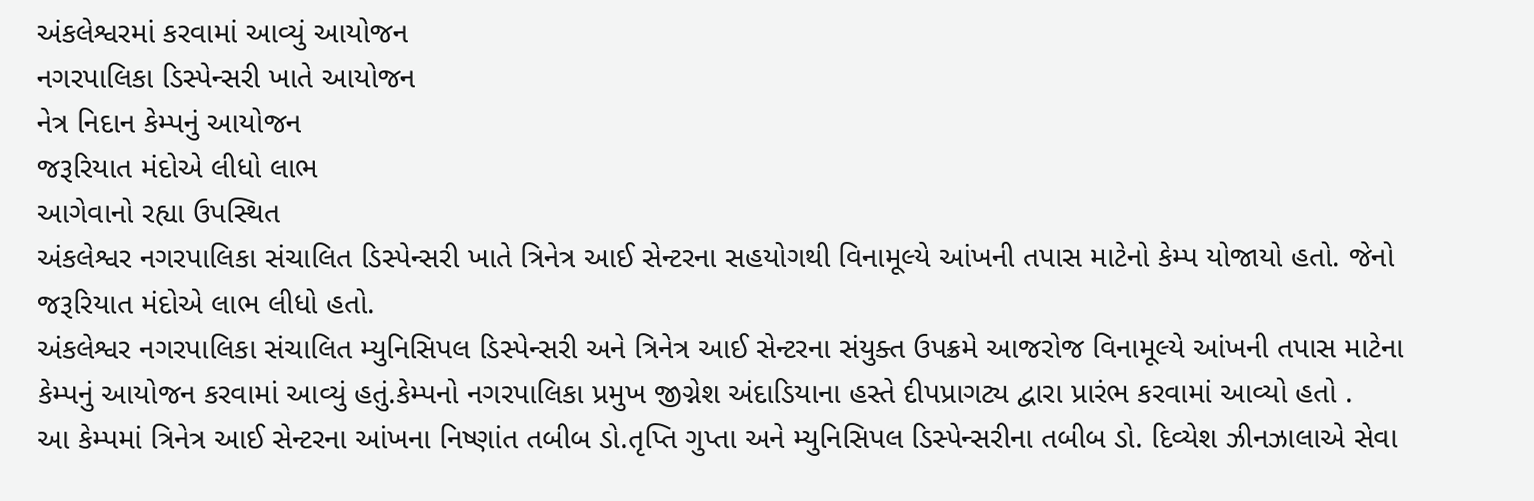અંકલેશ્વરમાં કરવામાં આવ્યું આયોજન
નગરપાલિકા ડિસ્પેન્સરી ખાતે આયોજન
નેત્ર નિદાન કેમ્પનું આયોજન
જરૂરિયાત મંદોએ લીધો લાભ
આગેવાનો રહ્યા ઉપસ્થિત
અંકલેશ્વર નગરપાલિકા સંચાલિત ડિસ્પેન્સરી ખાતે ત્રિનેત્ર આઈ સેન્ટરના સહયોગથી વિનામૂલ્યે આંખની તપાસ માટેનો કેમ્પ યોજાયો હતો. જેનો જરૂરિયાત મંદોએ લાભ લીધો હતો.
અંકલેશ્વર નગરપાલિકા સંચાલિત મ્યુનિસિપલ ડિસ્પેન્સરી અને ત્રિનેત્ર આઈ સેન્ટરના સંયુક્ત ઉપક્રમે આજરોજ વિનામૂલ્યે આંખની તપાસ માટેના કેમ્પનું આયોજન કરવામાં આવ્યું હતું.કેમ્પનો નગરપાલિકા પ્રમુખ જીગ્નેશ અંદાડિયાના હસ્તે દીપપ્રાગટ્ય દ્વારા પ્રારંભ કરવામાં આવ્યો હતો .
આ કેમ્પમાં ત્રિનેત્ર આઈ સેન્ટરના આંખના નિષ્ણાંત તબીબ ડો.તૃપ્તિ ગુપ્તા અને મ્યુનિસિપલ ડિસ્પેન્સરીના તબીબ ડો. દિવ્યેશ ઝીનઝાલાએ સેવા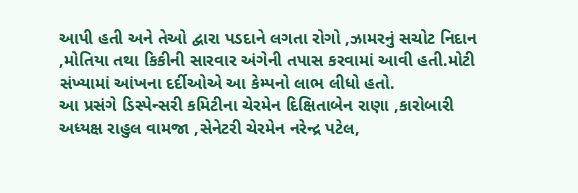આપી હતી અને તેઓ દ્વારા પડદાને લગતા રોગો ,ઝામરનું સચોટ નિદાન ,મોતિયા તથા કિકીની સારવાર અંગેની તપાસ કરવામાં આવી હતી.મોટી સંખ્યામાં આંખના દર્દીઓએ આ કેમ્પનો લાભ લીધો હતો.
આ પ્રસંગે ડિસ્પેન્સરી કમિટીના ચેરમેન દિક્ષિતાબેન રાણા ,કારોબારી અધ્યક્ષ રાહુલ વામજા ,સેનેટરી ચેરમેન નરેન્દ્ર પટેલ,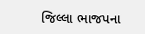જિલ્લા ભાજપના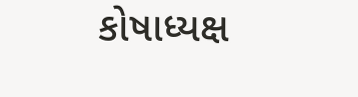કોષાધ્યક્ષ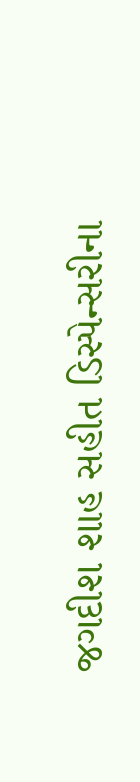જગદીશ શાહ સહીત ડિસ્પેન્સરીના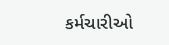કર્મચારીઓ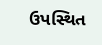ઉપસ્થિત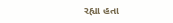રહ્યા હતા